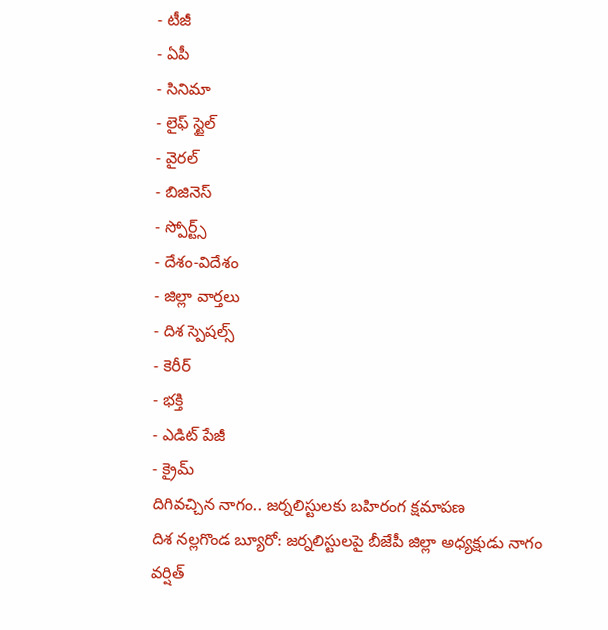- టీజీ
- ఏపీ
- సినిమా
- లైఫ్ స్టైల్
- వైరల్
- బిజినెస్
- స్పోర్ట్స్
- దేశం-విదేశం
- జిల్లా వార్తలు
- దిశ స్పెషల్స్
- కెరీర్
- భక్తి
- ఎడిట్ పేజీ
- క్రైమ్
దిగివచ్చిన నాగం.. జర్నలిస్టులకు బహిరంగ క్షమాపణ
దిశ నల్లగొండ బ్యూరో: జర్నలిస్టులపై బీజేపీ జిల్లా అధ్యక్షుడు నాగం వర్షిత్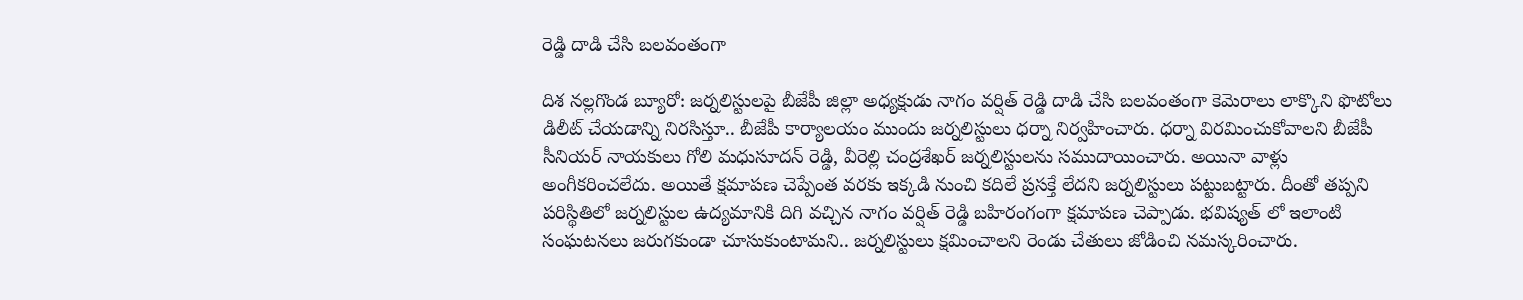రెడ్డి దాడి చేసి బలవంతంగా

దిశ నల్లగొండ బ్యూరో: జర్నలిస్టులపై బీజేపీ జిల్లా అధ్యక్షుడు నాగం వర్షిత్ రెడ్డి దాడి చేసి బలవంతంగా కెమెరాలు లాక్కొని ఫొటోలు డిలీట్ చేయడాన్ని నిరసిస్తూ.. బీజేపీ కార్యాలయం ముందు జర్నలిస్టులు ధర్నా నిర్వహించారు. ధర్నా విరమించుకోవాలని బీజేపీ సీనియర్ నాయకులు గోలి మధుసూదన్ రెడ్డి, వీరెల్లి చంద్రశేఖర్ జర్నలిస్టులను సముదాయించారు. అయినా వాళ్లు అంగీకరించలేదు. అయితే క్షమాపణ చెప్పేంత వరకు ఇక్కడి నుంచి కదిలే ప్రసక్తే లేదని జర్నలిస్టులు పట్టుబట్టారు. దీంతో తప్పని పరిస్థితిలో జర్నలిస్టుల ఉద్యమానికి దిగి వచ్చిన నాగం వర్షిత్ రెడ్డి బహిరంగంగా క్షమాపణ చెప్పాడు. భవిష్యత్ లో ఇలాంటి సంఘటనలు జరుగకుండా చూసుకుంటామని.. జర్నలిస్టులు క్షమించాలని రెండు చేతులు జోడించి నమస్కరించారు.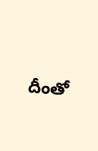దీంతో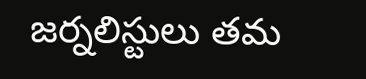జర్నలిస్టులు తమ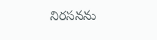నిరసనను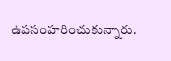ఉపసంహరించుకున్నారు.